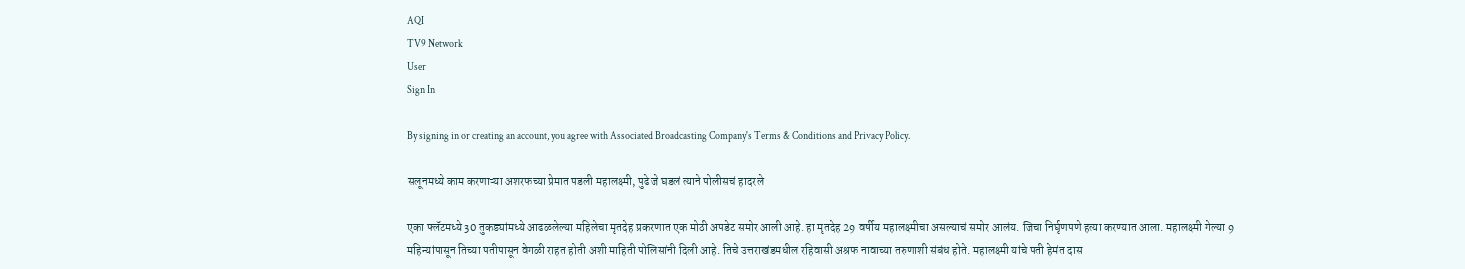AQI
TV9 Network
User
Sign In

By signing in or creating an account, you agree with Associated Broadcasting Company's Terms & Conditions and Privacy Policy.

सलूनमध्ये काम करणाऱ्या अशरफच्या प्रेमात पडली महालक्ष्मी, पुढे जे घडलं त्याने पोलीसचं हादरले

एका फ्लॅटमध्ये 30 तुकड्यांमध्ये आढळलेल्या महिलेचा मृतदेह प्रकरणात एक मोठी अपडेट समोर आली आहे. हा मृतदेह 29 वर्षीय महालक्ष्मीचा असल्याचं समोर आलंय. जिचा निर्घृणपणे हत्या करण्यात आला. महालक्ष्मी गेल्या 9 महिन्यांपासून तिच्या पतीपासून वेगळी राहत होती अशी माहिती पोलिसांनी दिली आहे. तिचे उत्तराखंडमधील रहिवासी अश्रफ नावाच्या तरुणाशी संबंध होते. महालक्ष्मी यांचे पती हेमंत दास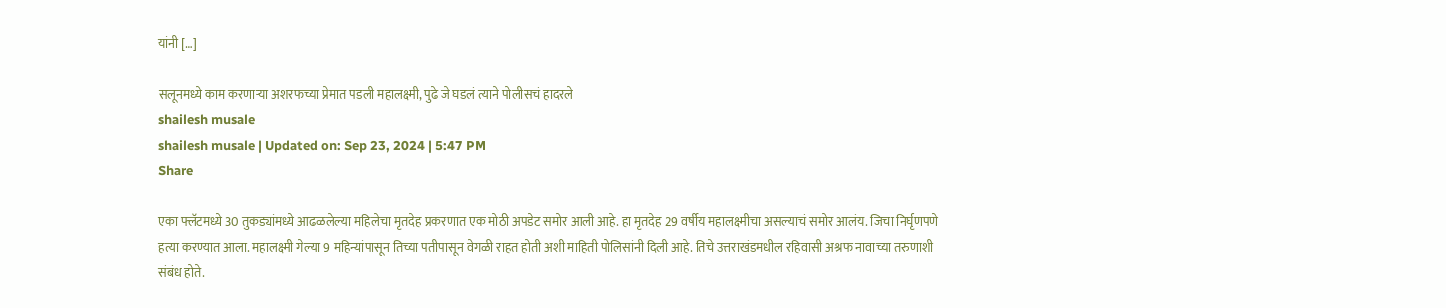यांनी […]

सलूनमध्ये काम करणाऱ्या अशरफच्या प्रेमात पडली महालक्ष्मी, पुढे जे घडलं त्याने पोलीसचं हादरले
shailesh musale
shailesh musale | Updated on: Sep 23, 2024 | 5:47 PM
Share

एका फ्लॅटमध्ये 30 तुकड्यांमध्ये आढळलेल्या महिलेचा मृतदेह प्रकरणात एक मोठी अपडेट समोर आली आहे. हा मृतदेह 29 वर्षीय महालक्ष्मीचा असल्याचं समोर आलंय. जिचा निर्घृणपणे हत्या करण्यात आला. महालक्ष्मी गेल्या 9 महिन्यांपासून तिच्या पतीपासून वेगळी राहत होती अशी माहिती पोलिसांनी दिली आहे. तिचे उत्तराखंडमधील रहिवासी अश्रफ नावाच्या तरुणाशी संबंध होते.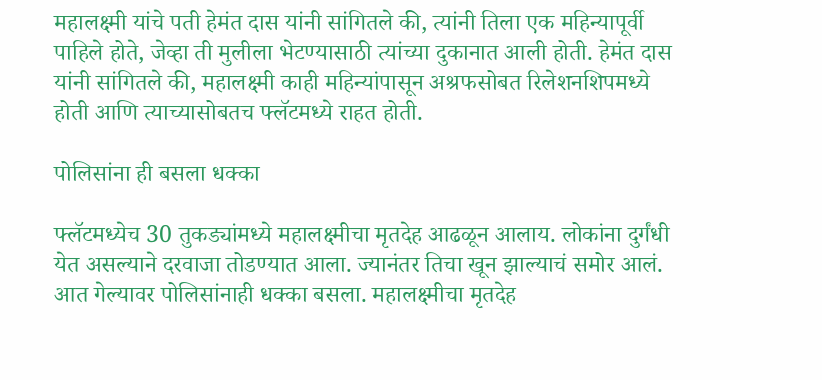महालक्ष्मी यांचे पती हेमंत दास यांनी सांगितले की, त्यांनी तिला एक महिन्यापूर्वी पाहिले होते, जेव्हा ती मुलीला भेटण्यासाठी त्यांच्या दुकानात आली होती. हेमंत दास यांनी सांगितले की, महालक्ष्मी काही महिन्यांपासून अश्रफसोबत रिलेशनशिपमध्ये होती आणि त्याच्यासोबतच फ्लॅटमध्ये राहत होती.

पोलिसांना ही बसला धक्का

फ्लॅटमध्येच 30 तुकड्यांमध्ये महालक्ष्मीचा मृतदेह आढळून आलाय. लोकांना दुर्गंधी येत असल्याने दरवाजा तोडण्यात आला. ज्यानंतर तिचा खून झाल्याचं समोर आलं. आत गेल्यावर पोलिसांनाही धक्का बसला. महालक्ष्मीचा मृतदेह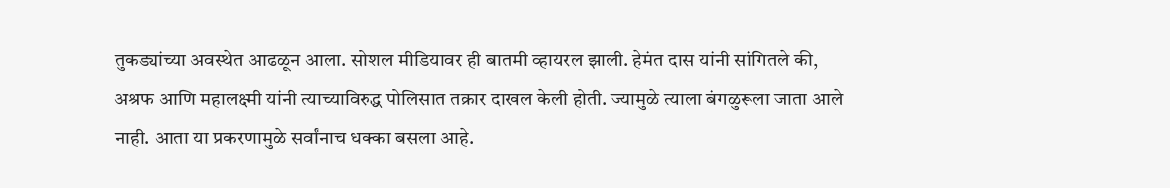तुकड्यांच्या अवस्थेत आढळून आला. सोशल मीडियावर ही बातमी व्हायरल झाली. हेमंत दास यांनी सांगितले की, अश्रफ आणि महालक्ष्मी यांनी त्याच्याविरुद्ध पोलिसात तक्रार दाखल केली होती. ज्यामुळे त्याला बंगळुरूला जाता आले नाही. आता या प्रकरणामुळे सर्वांनाच धक्का बसला आहे.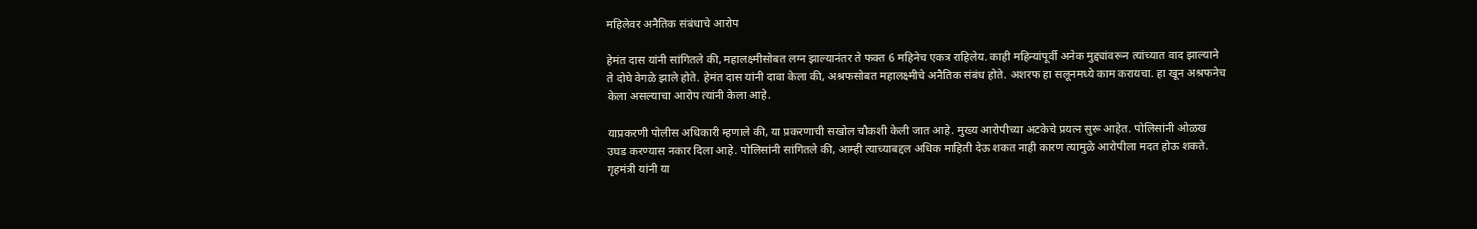महिलेवर अनैतिक संबंधाचे आरोप

हेमंत दास यांनी सांगितले की, महालक्ष्मीसोबत लग्न झाल्यानंतर ते फक्त 6 महिनेच एकत्र राहिलेय. काही महिन्यांपूर्वी अनेक मुद्द्यांवरून त्यांच्यात वाद झाल्याने ते दोघे वेगळे झाले होते. हेमंत दास यांनी दावा केला की, अश्रफसोबत महालक्ष्मीचे अनैतिक संबंध होते. अशरफ हा सलूनमध्ये काम करायचा. हा खून अश्रफनेच केला असल्याचा आरोप त्यांनी केला आहे.

याप्रकरणी पोलीस अधिकारी म्हणाले की, या प्रकरणाची सखोल चौकशी केली जात आहे. मुख्य आरोपीच्या अटकेचे प्रयत्न सुरू आहेत. पोलिसांनी ओळख उघड करण्यास नकार दिला आहे. पोलिसांनी सांगितले की, आम्ही त्याच्याबद्दल अधिक माहिती देऊ शकत नाही कारण त्यामुळे आरोपीला मदत होऊ शकते. गृहमंत्री यांनी या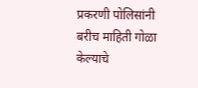प्रकरणी पोलिसांनी बरीच माहिती गोळा केल्याचे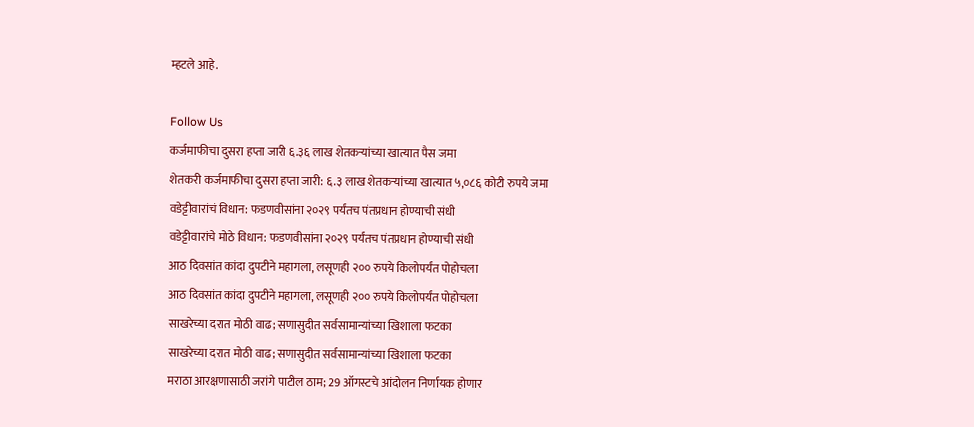म्हटले आहे.

Follow Us
कर्जमाफीचा दुसरा हप्ता जारी ६.३६ लाख शेतकऱ्यांच्या खात्यात पैस जमा
शेतकरी कर्जमाफीचा दुसरा हप्ता जारी: ६.३ लाख शेतकऱ्यांच्या खात्यात ५,०८६ कोटी रुपये जमा
वडेट्टीवारांचं विधान: फडणवीसांना २०२९ पर्यंतच पंतप्रधान होण्याची संधी
वडेट्टीवारांचे मोठे विधान: फडणवीसांना २०२९ पर्यंतच पंतप्रधान होण्याची संधी
आठ दिवसांत कांदा दुपटीने महागला, लसूणही २०० रुपये किलोपर्यंत पोहोचला
आठ दिवसांत कांदा दुपटीने महागला, लसूणही २०० रुपये किलोपर्यंत पोहोचला
साखरेच्या दरात मोठी वाढ; सणासुदीत सर्वसामान्यांच्या खिशाला फटका
साखरेच्या दरात मोठी वाढ; सणासुदीत सर्वसामान्यांच्या खिशाला फटका
मराठा आरक्षणासाठी जरांगे पाटील ठाम; 29 ऑगस्टचे आंदोलन निर्णायक होणार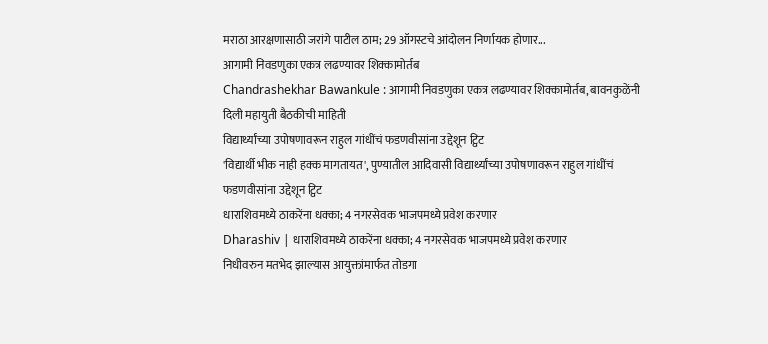मराठा आरक्षणासाठी जरांगे पाटील ठाम; 29 ऑगस्टचे आंदोलन निर्णायक होणार...
आगामी निवडणुका एकत्र लढण्यावर शिक्कामोर्तब
Chandrashekhar Bawankule : आगामी निवडणुका एकत्र लढण्यावर शिक्कामोर्तब, बावनकुळेंनी दिली महायुती बैठकीची माहिती
विद्यार्थ्यांच्या उपोषणावरून राहुल गांधींचं फडणवीसांना उद्देशून ट्विट
'विद्यार्थी भीक नाही हक्क मागतायत', पुण्यातील आदिवासी विद्यार्थ्यांच्या उपोषणावरून राहुल गांधींचं फडणवीसांना उद्देशून ट्विट
धाराशिवमध्ये ठाकरेंना धक्का; 4 नगरसेवक भाजपमध्ये प्रवेश करणार
Dharashiv | धाराशिवमध्ये ठाकरेंना धक्का; 4 नगरसेवक भाजपमध्ये प्रवेश करणार
निधीवरुन मतभेद झाल्यास आयुक्तांमार्फत तोडगा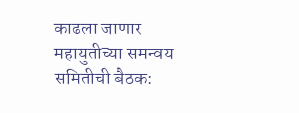काढला जाणार
महायुतीच्या समन्वय समितीची बैठक: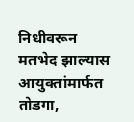निधीवरून मतभेद झाल्यास आयुक्तांमार्फत तोडगा,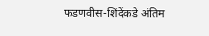फडणवीस-शिंदेंकडे अंतिम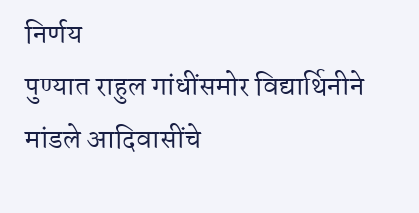निर्णय
पुण्यात राहुल गांधींसमोर विद्यार्थिनीने मांडले आदिवासींचे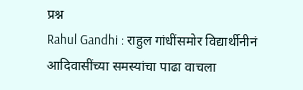प्रश्न
Rahul Gandhi : राहुल गांधींसमोर विद्यार्थीनीनं आदिवासींच्या समस्यांचा पाढा वाचला